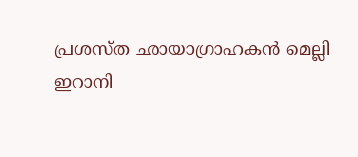പ്രശസ്ത ഛായാഗ്രാഹകൻ മെല്ലി ഇറാനി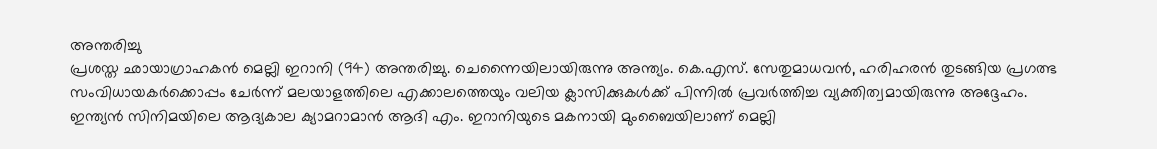അന്തരിച്ചു
പ്രശസ്ത ഛായാഗ്രാഹകൻ മെല്ലി ഇറാനി (94) അന്തരിച്ചു. ചെന്നൈയിലായിരുന്നു അന്ത്യം. കെ.എസ്. സേതുമാധവൻ, ഹരിഹരൻ തുടങ്ങിയ പ്രഗത്ഭ സംവിധായകർക്കൊപ്പം ചേർന്ന് മലയാളത്തിലെ എക്കാലത്തെയും വലിയ ക്ലാസിക്കുകൾക്ക് പിന്നിൽ പ്രവർത്തിച്ച വ്യക്തിത്വമായിരുന്നു അദ്ദേഹം.
ഇന്ത്യൻ സിനിമയിലെ ആദ്യകാല ക്യാമറാമാൻ ആദി എം. ഇറാനിയുടെ മകനായി മുംബൈയിലാണ് മെല്ലി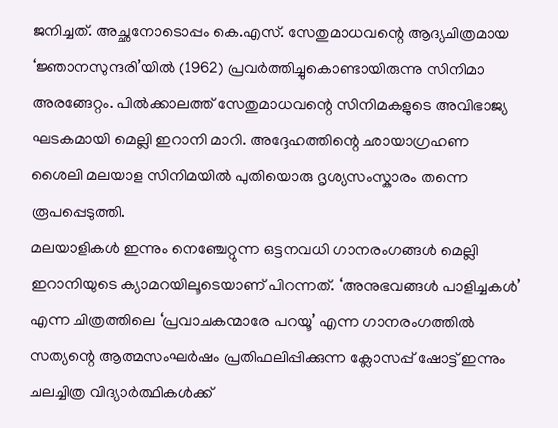ജനിച്ചത്. അച്ഛനോടൊപ്പം കെ.എസ്. സേതുമാധവന്റെ ആദ്യചിത്രമായ ‘ജ്ഞാനസുന്ദരി’യിൽ (1962) പ്രവർത്തിച്ചുകൊണ്ടായിരുന്നു സിനിമാ അരങ്ങേറ്റം. പിൽക്കാലത്ത് സേതുമാധവന്റെ സിനിമകളുടെ അവിഭാജ്യ ഘടകമായി മെല്ലി ഇറാനി മാറി. അദ്ദേഹത്തിന്റെ ഛായാഗ്രഹണ ശൈലി മലയാള സിനിമയിൽ പുതിയൊരു ദൃശ്യസംസ്കാരം തന്നെ രൂപപ്പെടുത്തി.
മലയാളികൾ ഇന്നും നെഞ്ചേറ്റുന്ന ഒട്ടനവധി ഗാനരംഗങ്ങൾ മെല്ലി ഇറാനിയുടെ ക്യാമറയിലൂടെയാണ് പിറന്നത്. ‘അനുഭവങ്ങൾ പാളിച്ചകൾ’ എന്ന ചിത്രത്തിലെ ‘പ്രവാചകന്മാരേ പറയൂ’ എന്ന ഗാനരംഗത്തിൽ സത്യന്റെ ആത്മസംഘർഷം പ്രതിഫലിപ്പിക്കുന്ന ക്ലോസപ്പ് ഷോട്ട് ഇന്നും ചലച്ചിത്ര വിദ്യാർത്ഥികൾക്ക്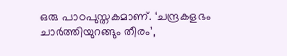ഒരു പാഠപുസ്തകമാണ്. ‘ചന്ദ്രകളഭം ചാർത്തിയുറങ്ങും തീരം’,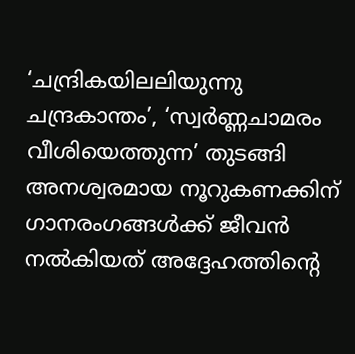‘ചന്ദ്രികയിലലിയുന്നു ചന്ദ്രകാന്തം’, ‘സ്വർണ്ണചാമരം വീശിയെത്തുന്ന’ തുടങ്ങി അനശ്വരമായ നൂറുകണക്കിന് ഗാനരംഗങ്ങൾക്ക് ജീവൻ നൽകിയത് അദ്ദേഹത്തിന്റെ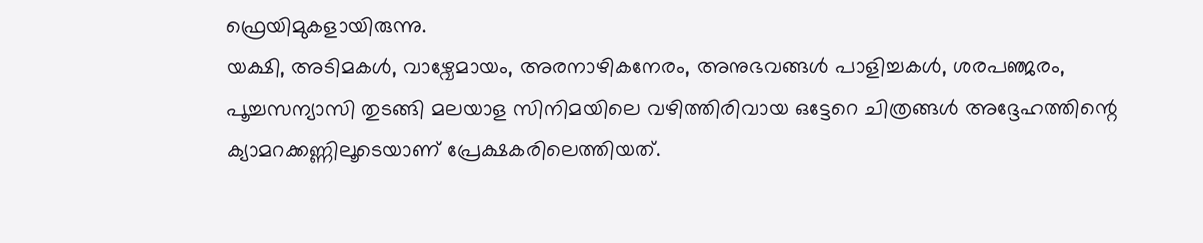ഫ്രെയിമുകളായിരുന്നു.
യക്ഷി, അടിമകൾ, വാഴ്വേമായം, അരനാഴികനേരം, അനുഭവങ്ങൾ പാളിച്ചകൾ, ശരപഞ്ജരം, പൂച്ചസന്യാസി തുടങ്ങി മലയാള സിനിമയിലെ വഴിത്തിരിവായ ഒട്ടേറെ ചിത്രങ്ങൾ അദ്ദേഹത്തിന്റെ ക്യാമറക്കണ്ണിലൂടെയാണ് പ്രേക്ഷകരിലെത്തിയത്.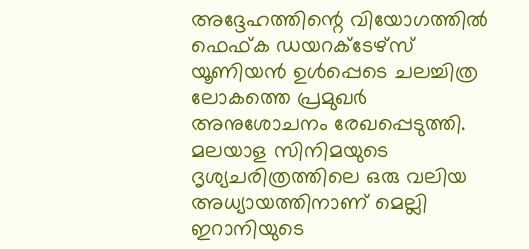അദ്ദേഹത്തിന്റെ വിയോഗത്തിൽ ഫെഫ്ക ഡയറക്ടേഴ്സ് യൂണിയൻ ഉൾപ്പെടെ ചലച്ചിത്ര ലോകത്തെ പ്രമുഖർ അനുശോചനം രേഖപ്പെടുത്തി. മലയാള സിനിമയുടെ ദൃശ്യചരിത്രത്തിലെ ഒരു വലിയ അധ്യായത്തിനാണ് മെല്ലി ഇറാനിയുടെ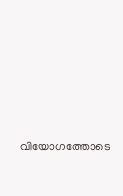വിയോഗത്തോടെ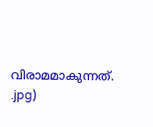വിരാമമാകുന്നത്.
.jpg)